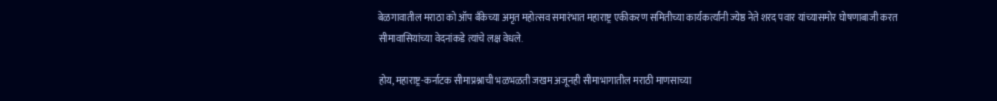बेळगावातील मराठा को ऑप बँकेच्या अमृत महोत्सव समारंभात महाराष्ट्र एकीकरण समितीच्या कार्यकर्त्यांनी ज्येष्ठ नेते शरद पवार यांच्यासमोर घोषणाबाजी करत सीमावासियांच्या वेदनांकडे त्यांचे लक्ष वेधले.

होय, महाराष्ट्र-कर्नाटक सीमाप्रश्नाची भळभळती जखम अजूनही सीमाभागातील मराठी माणसाच्या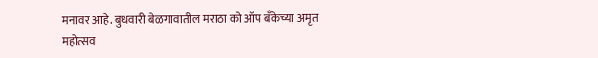मनावर आहे. बुधवारी बेळगावातील मराठा को ऑप बँकेच्या अमृत महोत्सव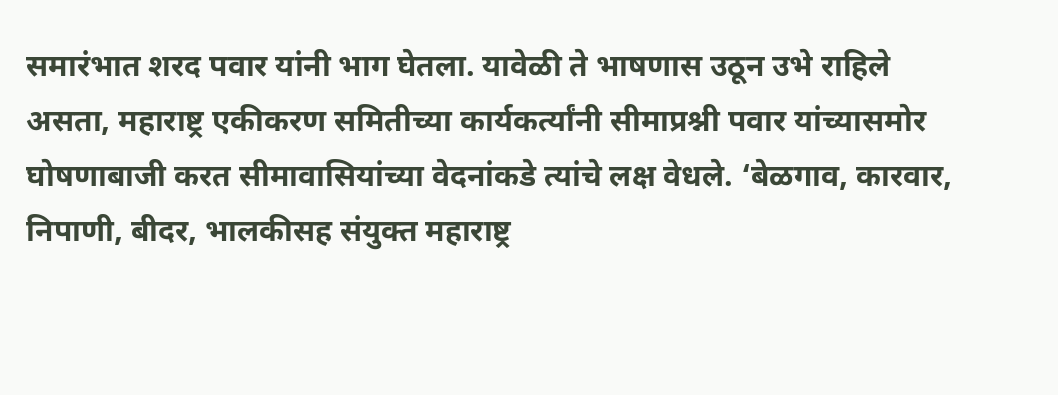समारंभात शरद पवार यांनी भाग घेतला. यावेळी ते भाषणास उठून उभे राहिले असता, महाराष्ट्र एकीकरण समितीच्या कार्यकर्त्यांनी सीमाप्रश्नी पवार यांच्यासमोर घोषणाबाजी करत सीमावासियांच्या वेदनांकडे त्यांचे लक्ष वेधले. ‘बेळगाव, कारवार, निपाणी, बीदर, भालकीसह संयुक्त महाराष्ट्र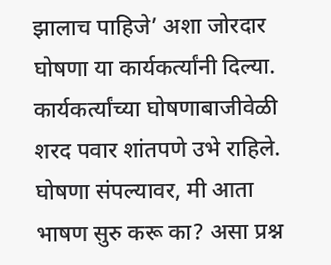झालाच पाहिजे’ अशा जोरदार घोषणा या कार्यकर्त्यांनी दिल्या.
कार्यकर्त्यांच्या घोषणाबाजीवेळी शरद पवार शांतपणे उभे राहिले. घोषणा संपल्यावर, मी आता भाषण सुरु करू का? असा प्रश्न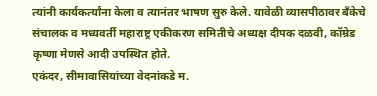त्यांनी कार्यकर्त्यांना केला व त्यानंतर भाषण सुरु केले. यावेळी व्यासपीठावर बँकेचे संचालक व मध्यवर्ती महाराष्ट्र एकीकरण समितीचे अध्यक्ष दीपक दळवी, कॉम्रेड कृष्णा मेणसे आदी उपस्थित होते.
एकंदर, सीमावासियांच्या वेदनांकडे म.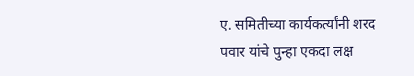ए. समितीच्या कार्यकर्त्यांनी शरद पवार यांचे पुन्हा एकदा लक्ष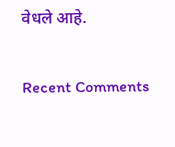वेधले आहे.


Recent Comments